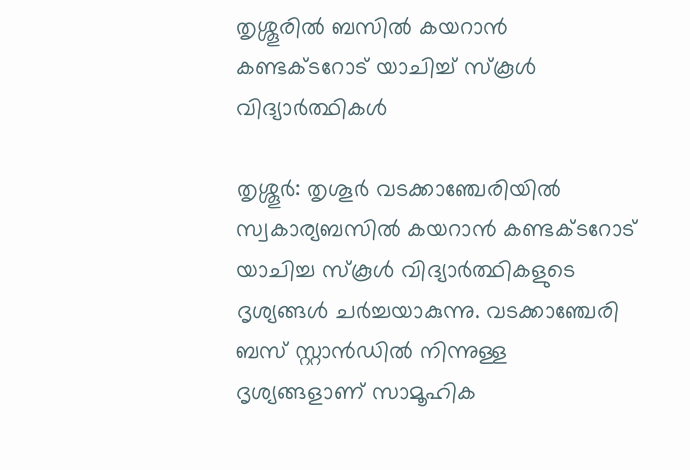തൃശ്ശൂരിൽ ബസിൽ കയറാൻ കണ്ടക്ടറോട് യാചിച്ച് സ്കൂൾ വിദ്യാർ‍ത്ഥികൾ

തൃശ്ശൂര്‍: തൃശൂർ വടക്കാഞ്ചേരിയിൽ സ്വകാര്യബസില്‍ കയറാന്‍ കണ്ടക്ടറോട് യാചിച്ച സ്കൂൾ വിദ്യാര്‍ത്ഥികളുടെ ദൃശ്യങ്ങള്‍ ചര്‍ച്ചയാകുന്നു. വടക്കാഞ്ചേരി ബസ് സ്റ്റാന്‍ഡില്‍ നിന്നുള്ള ദൃശ്യങ്ങളാണ് സാമൂഹിക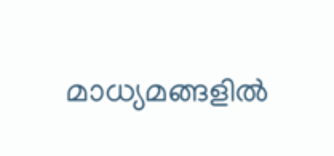മാധ്യമങ്ങളില്‍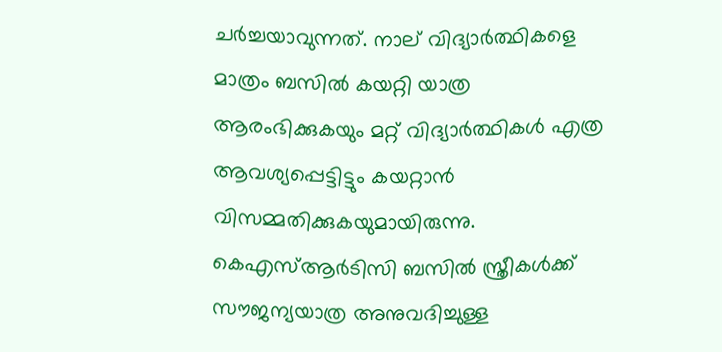ചര്‍ച്ചയാവുന്നത്. നാല് വിദ്യാര്‍ത്ഥികളെ മാത്രം ബസില്‍ കയറ്റി യാത്ര ആരംഭിക്കുകയും മറ്റ് വിദ്യാര്‍ത്ഥികള്‍ എത്ര ആവശ്യപ്പെട്ടിട്ടും കയറ്റാന്‍ വിസമ്മതിക്കുകയുമായിരുന്നു. കെഎസ്ആര്‍ടിസി ബസില്‍ സ്ത്രീകള്‍ക്ക് സൗജന്യയാത്ര അനുവദിച്ചുള്ള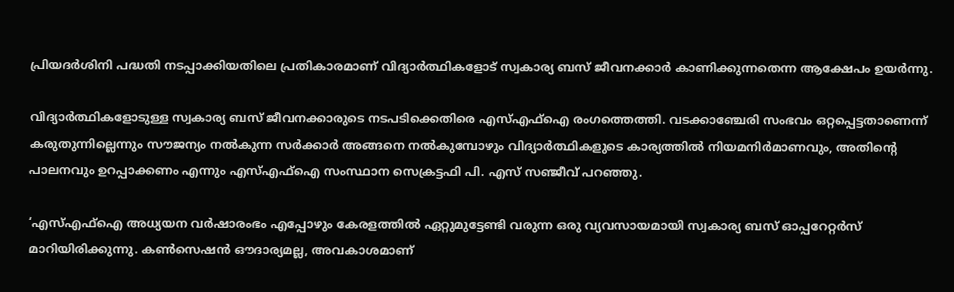പ്രിയദര്‍ശിനി പദ്ധതി നടപ്പാക്കിയതിലെ പ്രതികാരമാണ് വിദ്യാര്‍ത്ഥികളോട് സ്വകാര്യ ബസ് ജീവനക്കാര്‍ കാണിക്കുന്നതെന്ന ആക്ഷേപം ഉയര്‍ന്നു.

വിദ്യാര്‍ത്ഥികളോടുള്ള സ്വകാര്യ ബസ് ജീവനക്കാരുടെ നടപടിക്കെതിരെ എസ്എഫ്‌ഐ രംഗത്തെത്തി. വടക്കാഞ്ചേരി സംഭവം ഒറ്റപ്പെട്ടതാണെന്ന് കരുതുന്നില്ലെന്നും സൗജന്യം നല്‍കുന്ന സര്‍ക്കാര്‍ അങ്ങനെ നല്‍കുമ്പോഴും വിദ്യാര്‍ത്ഥികളുടെ കാര്യത്തില്‍ നിയമനിര്‍മാണവും, അതിന്റെ പാലനവും ഉറപ്പാക്കണം എന്നും എസ്എഫ്‌ഐ സംസ്ഥാന സെക്രട്ടഫി പി. എസ് സഞ്ജീവ് പറഞ്ഞു.

‘എസ്എഫ്‌ഐ അധ്യയന വര്‍ഷാരംഭം എപ്പോഴും കേരളത്തില്‍ ഏറ്റുമുട്ടേണ്ടി വരുന്ന ഒരു വ്യവസായമായി സ്വകാര്യ ബസ് ഓപ്പറേറ്റര്‍സ് മാറിയിരിക്കുന്നു. കണ്‍സെഷന്‍ ഔദാര്യമല്ല, അവകാശമാണ്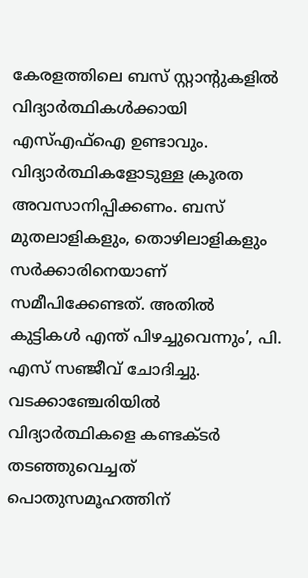കേരളത്തിലെ ബസ് സ്റ്റാന്റുകളില്‍ വിദ്യാര്‍ത്ഥികള്‍ക്കായി എസ്എഫ്‌ഐ ഉണ്ടാവും. വിദ്യാര്‍ത്ഥികളോടുള്ള ക്രൂരത അവസാനിപ്പിക്കണം. ബസ് മുതലാളികളും, തൊഴിലാളികളും സര്‍ക്കാരിനെയാണ് സമീപിക്കേണ്ടത്. അതില്‍ കുട്ടികള്‍ എന്ത് പിഴച്ചുവെന്നും’, പി. എസ് സഞ്ജീവ് ചോദിച്ചു. വടക്കാഞ്ചേരിയില്‍ വിദ്യാര്‍ത്ഥികളെ കണ്ടക്ടര്‍ തടഞ്ഞുവെച്ചത് പൊതുസമൂഹത്തിന്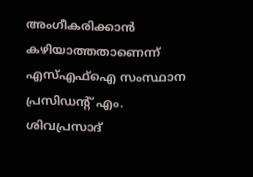അംഗീകരിക്കാന്‍ കഴിയാത്തതാണെന്ന് എസ്എഫ്‌ഐ സംസ്ഥാന പ്രസിഡന്റ് എം. ശിവപ്രസാദ്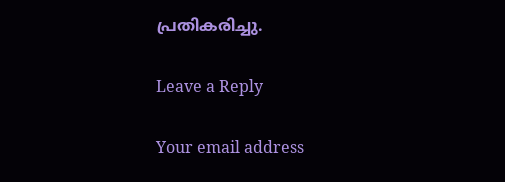പ്രതികരിച്ചു.

Leave a Reply

Your email address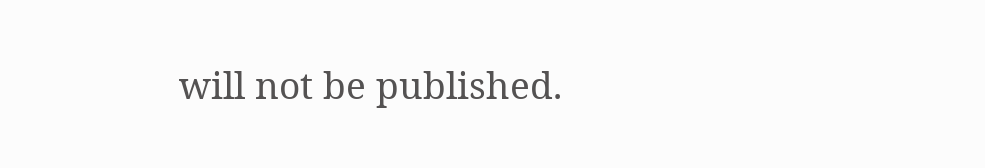will not be published.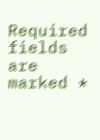Required fields are marked *